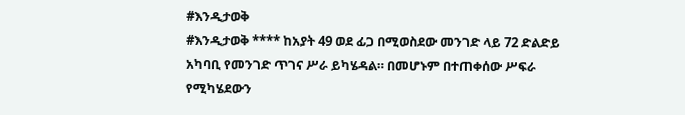#እንዲታወቅ
#እንዲታወቅ **** ከአያት 49 ወደ ፊጋ በሚወስደው መንገድ ላይ 72 ድልድይ አካባቢ የመንገድ ጥገና ሥራ ይካሄዳል። በመሆኑም በተጠቀሰው ሥፍራ የሚካሄደውን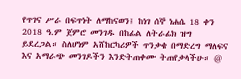የጥገና ሥራ በፍጥነት ለማከናወን፤ ከነገ ሰኞ ነሐሴ 18 ቀን 2018 ዓ.ም ጀምሮ መንገዱ በከፊል ለትራፊክ ዝግ ይደረጋል። ስለሆነም አሸከርካሪዎች ጥንቃቄ በማድረግ ማለፍና እና አማራጭ መንገዶችን እንድትጠቀሙ ትጠየቃላችሁ። @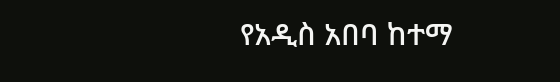የአዲስ አበባ ከተማ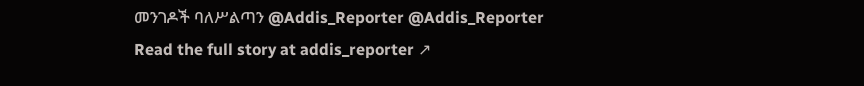መንገዶች ባለሥልጣን @Addis_Reporter @Addis_Reporter
Read the full story at addis_reporter ↗